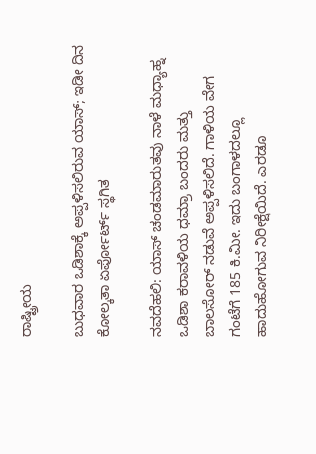ರಾಷ್ಟ್ರೀಯ

ಬುಧವಾರ ಒಡಿಶಾಕ್ಕೆ ಅಪ್ಪಳಿಸಲಿರುವ ಯಾಸ್; ಇಡೀ ದಿನ ಕೋಲ್ಕತಾ ಏರ್ಪೋರ್ಟ್ ಸ್ಥಗಿತ

ನವದೆಹಲಿ: ಯಾಸ್ ಚಂಡಮಾರುತವು ನಾಳೆ ಮಧ್ಯಾಹ್ನ ಒಡಿಶಾ ಕರಾವಳಿಯ ಧಮ್ರಾ ಬಂದರು ಮತ್ತು ಬಾಲಸೋರ್ ನಡುವೆ ಅಪ್ಪಳಿಸಲಿದೆ. ಗಾಳಿಯ ವೇಗ ಗಂಟೆಗೆ 185 ಕಿ.ಮೀ. ಇದು ಬಂಗಾಳದಲ್ಲೂ ಹಾದುಹೋಗುವ ನಿರೀಕ್ಷೆಯಿದೆ. ಎರಡೂ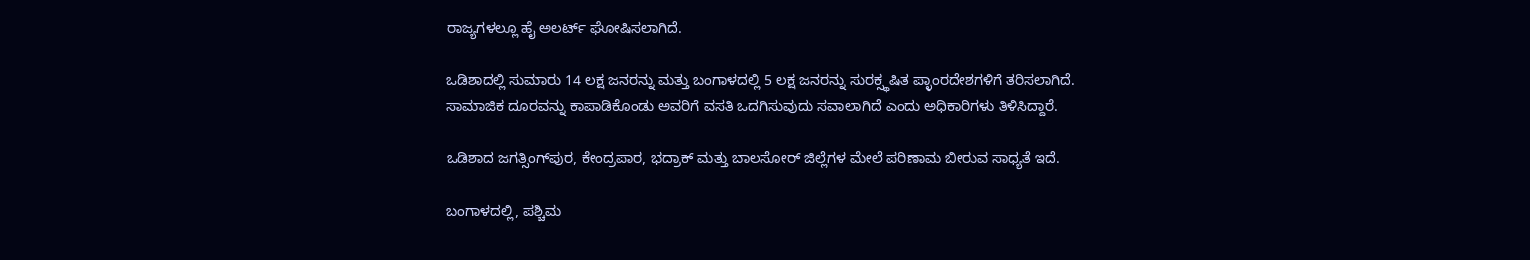ರಾಜ್ಯಗಳಲ್ಲೂ ಹೈ ಅಲರ್ಟ್ ಘೋಷಿಸಲಾಗಿದೆ.

ಒಡಿಶಾದಲ್ಲಿ ಸುಮಾರು 14 ಲಕ್ಷ ಜನರನ್ನು ಮತ್ತು ಬಂಗಾಳದಲ್ಲಿ 5 ಲಕ್ಷ ಜನರನ್ನು ಸುರಕ್ಸ್ಥಷಿತ ಪ್ಳಾಂರದೇಶಗಳಿಗೆ ತರಿಸಲಾಗಿದೆ. ಸಾಮಾಜಿಕ ದೂರವನ್ನು ಕಾಪಾಡಿಕೊಂಡು ಅವರಿಗೆ ವಸತಿ ಒದಗಿಸುವುದು ಸವಾಲಾಗಿದೆ ಎಂದು ಅಧಿಕಾರಿಗಳು ತಿಳಿಸಿದ್ದಾರೆ.

ಒಡಿಶಾದ ಜಗತ್ಸಿಂಗ್‌ಪುರ, ಕೇಂದ್ರಪಾರ, ಭದ್ರಾಕ್ ಮತ್ತು ಬಾಲಸೋರ್ ಜಿಲ್ಲೆಗಳ ಮೇಲೆ ಪರಿಣಾಮ ಬೀರುವ ಸಾಧ್ಯತೆ ಇದೆ.

ಬಂಗಾಳದಲ್ಲಿ, ಪಶ್ಚಿಮ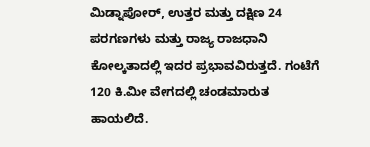ಮಿಡ್ನಾಪೋರ್, ಉತ್ತರ ಮತ್ತು ದಕ್ಷಿಣ 24 ಪರಗಣಗಳು ಮತ್ತು ರಾಜ್ಯ ರಾಜಧಾನಿ ಕೋಲ್ಕತಾದಲ್ಲಿ ಇದರ ಪ್ರಭಾವವಿರುತ್ತದೆ. ಗಂಟೆಗೆ 120 ಕಿ.ಮೀ ವೇಗದಲ್ಲಿ ಚಂಡಮಾರುತ ಹಾಯಲಿದೆ.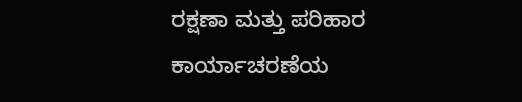ರಕ್ಷಣಾ ಮತ್ತು ಪರಿಹಾರ ಕಾರ್ಯಾಚರಣೆಯ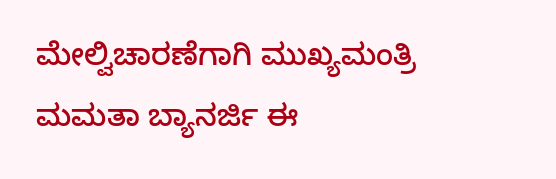ಮೇಲ್ವಿಚಾರಣೆಗಾಗಿ ಮುಖ್ಯಮಂತ್ರಿ ಮಮತಾ ಬ್ಯಾನರ್ಜಿ ಈ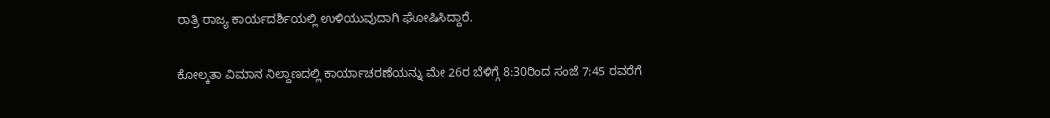ರಾತ್ರಿ ರಾಜ್ಯ ಕಾರ್ಯದರ್ಶಿಯಲ್ಲಿ ಉಳಿಯುವುದಾಗಿ ಘೋಷಿಸಿದ್ದಾರೆ.

ಕೋಲ್ಕತಾ ವಿಮಾನ ನಿಲ್ದಾಣದಲ್ಲಿ ಕಾರ್ಯಾಚರಣೆಯನ್ನು ಮೇ 26ರ ಬೆಳಿಗ್ಗೆ 8:30ರಿಂದ ಸಂಜೆ 7:45 ರವರೆಗೆ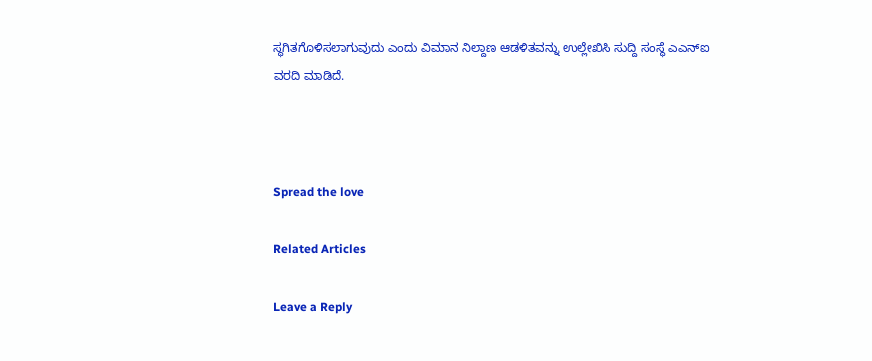ಸ್ಥಗಿತಗೊಳಿಸಲಾಗುವುದು ಎಂದು ವಿಮಾನ ನಿಲ್ದಾಣ ಆಡಳಿತವನ್ನು ಉಲ್ಲೇಖಿಸಿ ಸುದ್ದಿ ಸಂಸ್ಥೆ ಎಎನ್‌ಐ ವರದಿ ಮಾಡಿದೆ.



Spread the love

Related Articles

Leave a Reply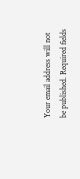Your email address will not be published. Required fields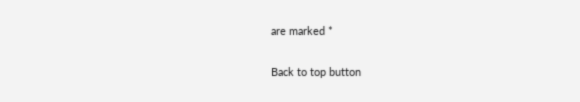are marked *

Back to top button